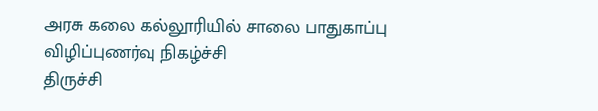அரசு கலை கல்லூரியில் சாலை பாதுகாப்பு விழிப்புணர்வு நிகழ்ச்சி
திருச்சி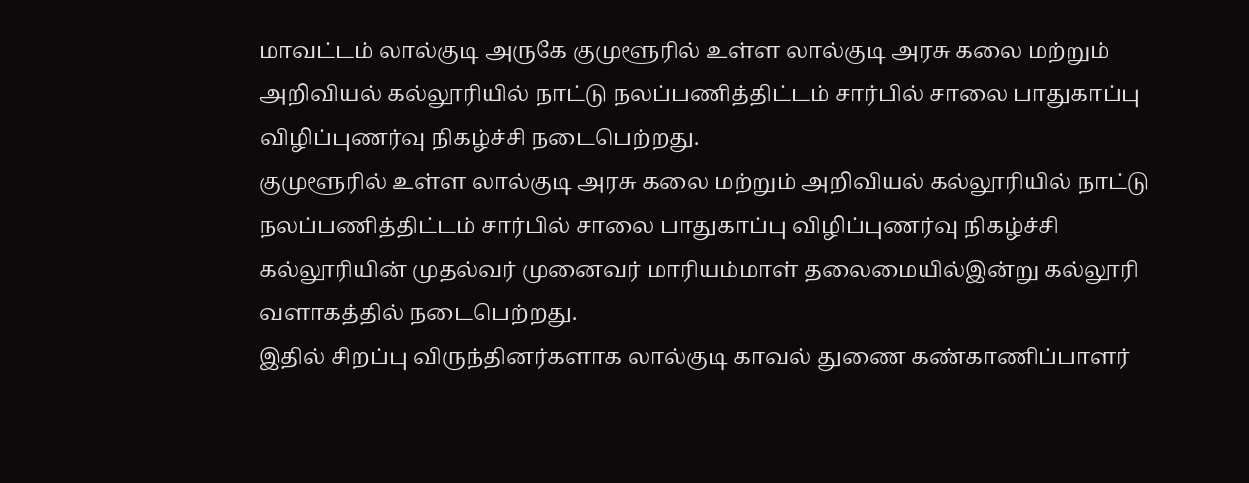மாவட்டம் லால்குடி அருகே குமுளூரில் உள்ள லால்குடி அரசு கலை மற்றும் அறிவியல் கல்லூரியில் நாட்டு நலப்பணித்திட்டம் சார்பில் சாலை பாதுகாப்பு விழிப்புணர்வு நிகழ்ச்சி நடைபெற்றது.
குமுளூரில் உள்ள லால்குடி அரசு கலை மற்றும் அறிவியல் கல்லூரியில் நாட்டு நலப்பணித்திட்டம் சார்பில் சாலை பாதுகாப்பு விழிப்புணர்வு நிகழ்ச்சி கல்லூரியின் முதல்வர் முனைவர் மாரியம்மாள் தலைமையில்இன்று கல்லூரி வளாகத்தில் நடைபெற்றது.
இதில் சிறப்பு விருந்தினர்களாக லால்குடி காவல் துணை கண்காணிப்பாளர்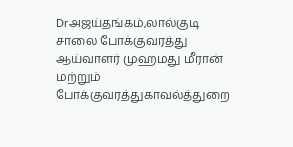Drஅஜய்தங்கம்,லால்குடி சாலை போக்குவரத்து ஆய்வாளர் முஹமது மீரான் மற்றும் போக்குவரத்துகாவல்த்துறை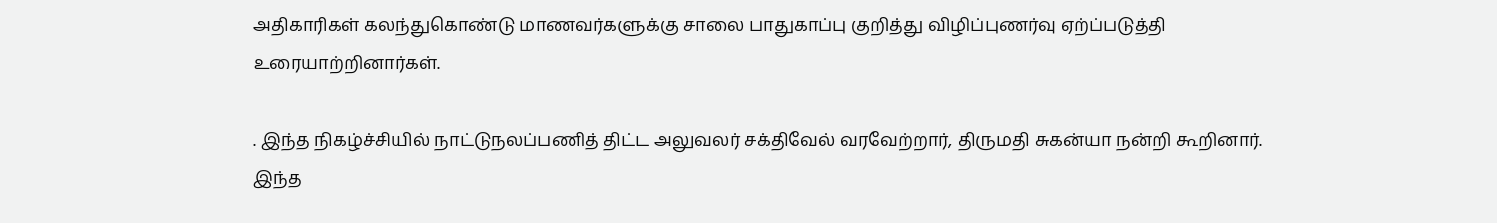அதிகாரிகள் கலந்துகொண்டு மாணவர்களுக்கு சாலை பாதுகாப்பு குறித்து விழிப்புணர்வு ஏற்ப்படுத்தி உரையாற்றினார்கள்.

. இந்த நிகழ்ச்சியில் நாட்டுநலப்பணித் திட்ட அலுவலர் சக்திவேல் வரவேற்றார், திருமதி சுகன்யா நன்றி கூறினார். இந்த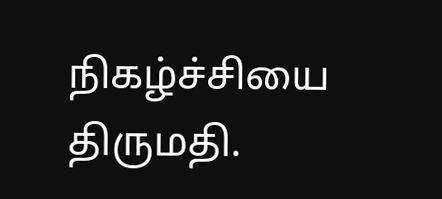நிகழ்ச்சியை திருமதி.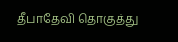தீபாதேவி தொகுத்து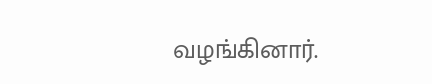வழங்கினார்.